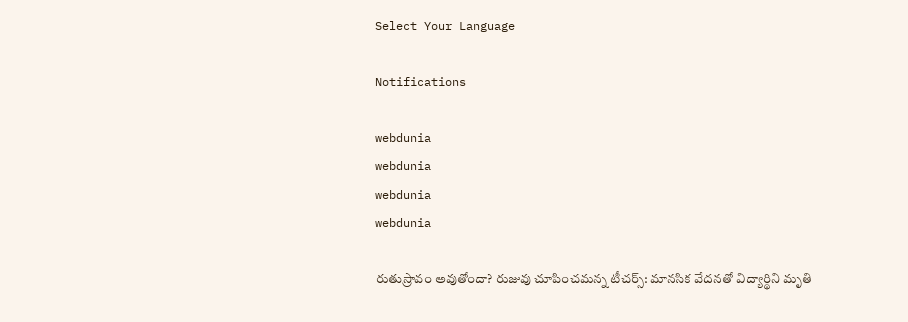Select Your Language

Notifications

webdunia
webdunia
webdunia
webdunia

రుతుస్రావం అవుతోందా? రుజువు చూపించమన్న టీచర్స్: మానసిక వేదనతో విద్యార్థిని మృతి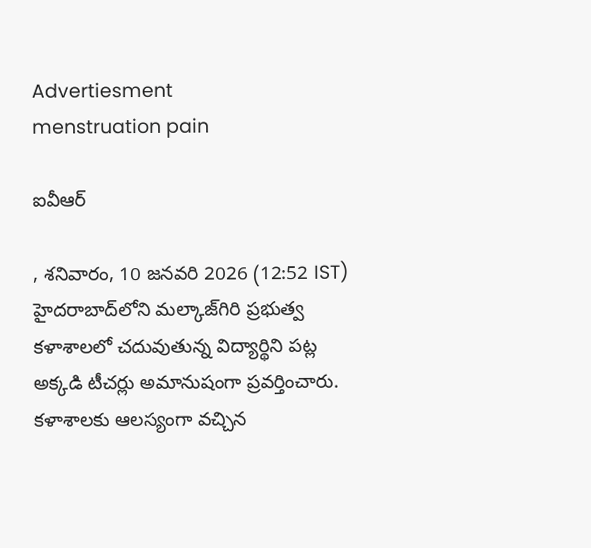Advertiesment
menstruation pain

ఐవీఆర్

, శనివారం, 10 జనవరి 2026 (12:52 IST)
హైదరాబాద్‌లోని మల్కాజ్‌గిరి ప్రభుత్వ కళాశాలలో చదువుతున్న విద్యార్థిని పట్ల అక్కడి టీచర్లు అమానుషంగా ప్రవర్తించారు. కళాశాలకు ఆలస్యంగా వచ్చిన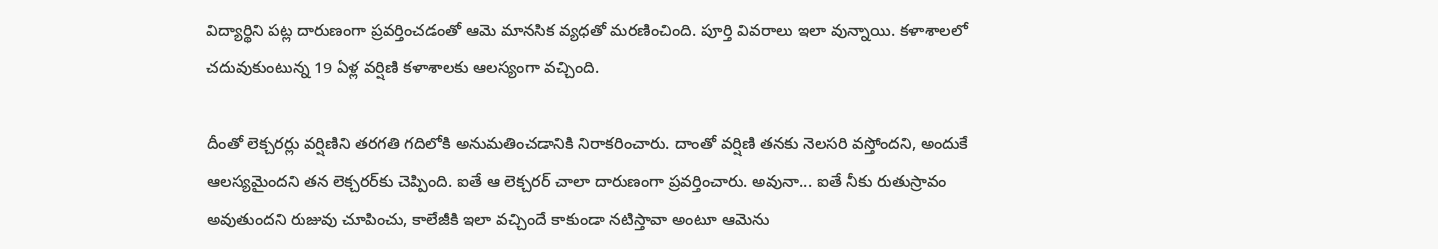విద్యార్థిని పట్ల దారుణంగా ప్రవర్తించడంతో ఆమె మానసిక వ్యధతో మరణించింది. పూర్తి వివరాలు ఇలా వున్నాయి. కళాశాలలో చదువుకుంటున్న 19 ఏళ్ల వర్షిణి కళాశాలకు ఆలస్యంగా వచ్చింది.

దీంతో లెక్చరర్లు వర్షిణిని తరగతి గదిలోకి అనుమతించడానికి నిరాకరించారు. దాంతో వర్షిణి తనకు నెలసరి వస్తోందని, అందుకే ఆలస్యమైందని తన లెక్చరర్‌కు చెప్పింది. ఐతే ఆ లెక్చరర్ చాలా దారుణంగా ప్రవర్తించారు. అవునా... ఐతే నీకు రుతుస్రావం అవుతుందని రుజువు చూపించు, కాలేజీకి ఇలా వచ్చిందే కాకుండా నటిస్తావా అంటూ ఆమెను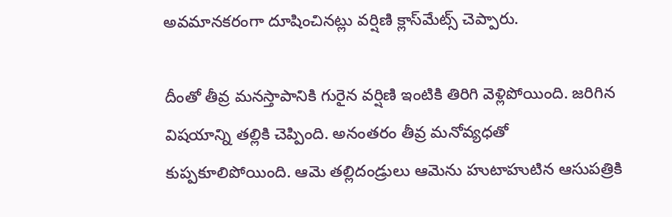అవమానకరంగా దూషించినట్లు వర్షిణి క్లాస్‌మేట్స్ చెప్పారు.

దీంతో తీవ్ర మనస్తాపానికి గురైన వర్షిణి ఇంటికి తిరిగి వెళ్లిపోయింది. జరిగిన విషయాన్ని తల్లికి చెప్పింది. అనంతరం తీవ్ర మనోవ్యధతో కుప్పకూలిపోయింది. ఆమె తల్లిదండ్రులు ఆమెను హుటాహుటిన ఆసుపత్రికి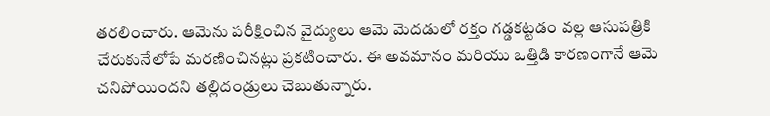తరలించారు. ఆమెను పరీక్షించిన వైద్యులు ఆమె మెదడులో రక్తం గడ్డకట్టడం వల్ల ఆసుపత్రికి చేరుకునేలోపే మరణించినట్లు ప్రకటించారు. ఈ అవమానం మరియు ఒత్తిడి కారణంగానే ఆమె చనిపోయిందని తల్లిదండ్రులు చెబుతున్నారు.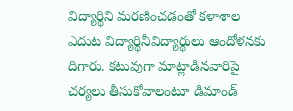విద్యార్థిని మరణించడంతో కళాశాల ఎదుట విద్యార్థినీవిద్యార్థులు ఆందోళనకు దిగారు. కటువుగా మాట్లాడినవారిపై చర్యలు తీసుకోవాలంటూ డిమాండ్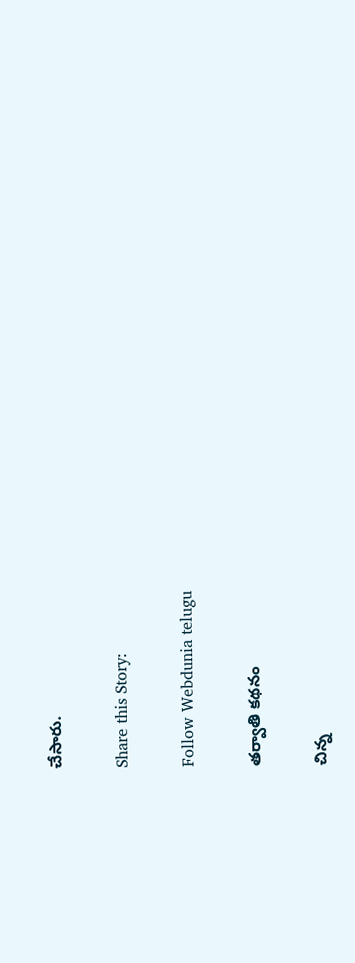చేసారు.

Share this Story:

Follow Webdunia telugu

తర్వాతి కథనం

చిన్న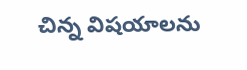చిన్న విషయాలను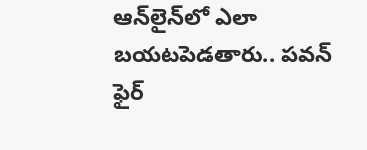ఆన్‌లైన్‌లో ఎలా బయటపెడతారు.. పవన్ ఫైర్